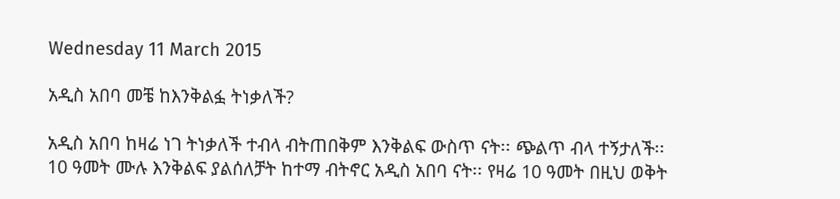Wednesday 11 March 2015

አዲስ አበባ መቼ ከእንቅልፏ ትነቃለች?

አዲስ አበባ ከዛሬ ነገ ትነቃለች ተብላ ብትጠበቅም እንቅልፍ ውስጥ ናት፡፡ ጭልጥ ብላ ተኝታለች፡፡ 10 ዓመት ሙሉ እንቅልፍ ያልሰለቻት ከተማ ብትኖር አዲስ አበባ ናት፡፡ የዛሬ 10 ዓመት በዚህ ወቅት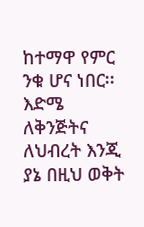ከተማዋ የምር ንቁ ሆና ነበር፡፡ እድሜ ለቅንጅትና ለህብረት እንጂ ያኔ በዚህ ወቅት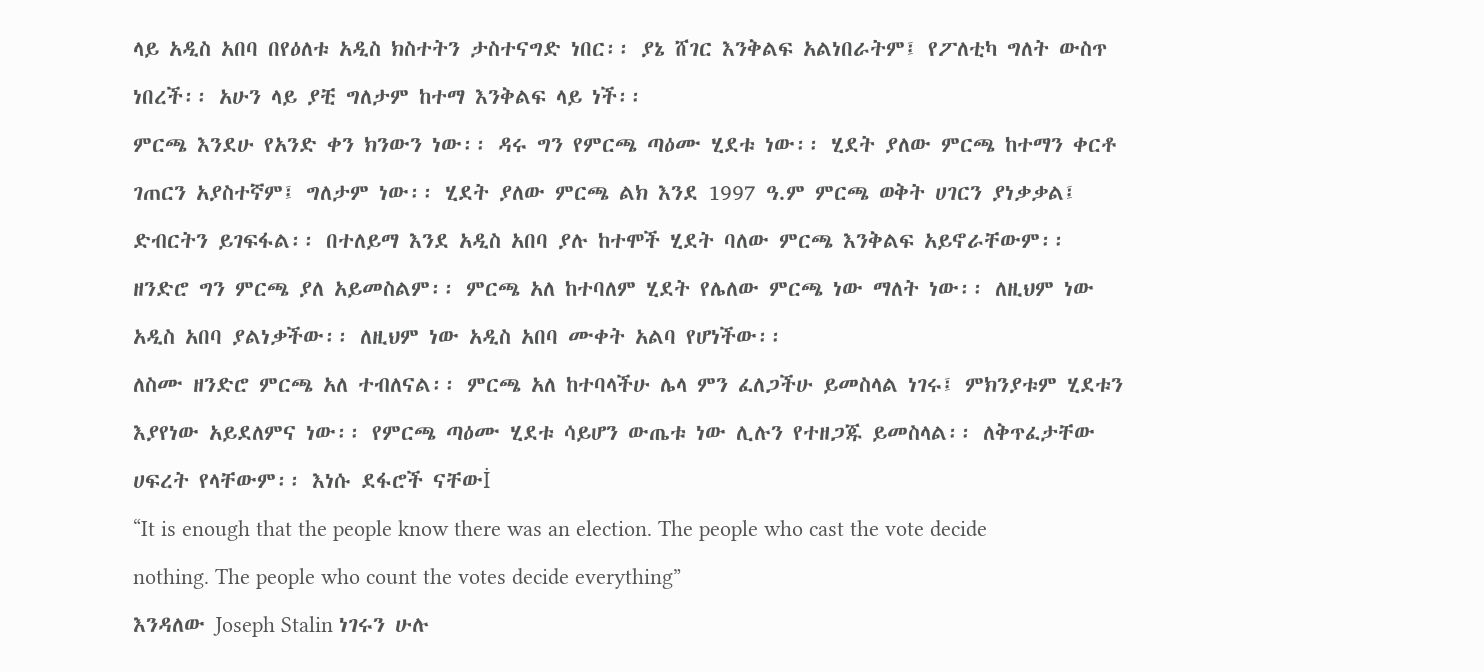ላይ አዲስ አበባ በየዕለቱ አዲስ ክስተትን ታስተናግድ ነበር፡፡ ያኔ ሸገር እንቅልፍ አልነበራትም፤ የፖለቲካ ግለት ውስጥ ነበረች፡፡ አሁን ላይ ያቺ ግለታም ከተማ እንቅልፍ ላይ ነች፡፡
ምርጫ እንደሁ የአንድ ቀን ክንውን ነው፡፡ ዳሩ ግን የምርጫ ጣዕሙ ሂደቱ ነው፡፡ ሂደት ያለው ምርጫ ከተማን ቀርቶ ገጠርን አያስተኛም፤ ግለታም ነው፡፡ ሂደት ያለው ምርጫ ልክ እንደ 1997 ዓ.ም ምርጫ ወቅት ሀገርን ያነቃቃል፤ ድብርትን ይገፍፋል፡፡ በተለይማ እንደ አዲስ አበባ ያሉ ከተሞች ሂደት ባለው ምርጫ እንቅልፍ አይኖራቸውም፡፡ ዘንድሮ ግን ምርጫ ያለ አይመስልም፡፡ ምርጫ አለ ከተባለም ሂደት የሌለው ምርጫ ነው ማለት ነው፡፡ ለዚህም ነው አዲስ አበባ ያልነቃችው፡፡ ለዚህም ነው አዲስ አበባ ሙቀት አልባ የሆነችው፡፡
ለስሙ ዘንድሮ ምርጫ አለ ተብለናል፡፡ ምርጫ አለ ከተባላችሁ ሌላ ምን ፈለጋችሁ ይመስላል ነገሩ፤ ምክንያቱም ሂደቱን እያየነው አይደለምና ነው፡፡ የምርጫ ጣዕሙ ሂደቱ ሳይሆን ውጤቱ ነው ሊሉን የተዘጋጁ ይመስላል፡፡ ለቅጥፈታቸው ሀፍረት የላቸውም፡፡ እነሱ ደፋሮች ናቸውİ
“It is enough that the people know there was an election. The people who cast the vote decide nothing. The people who count the votes decide everything”
እንዳለው Joseph Stalin ነገሩን ሁሉ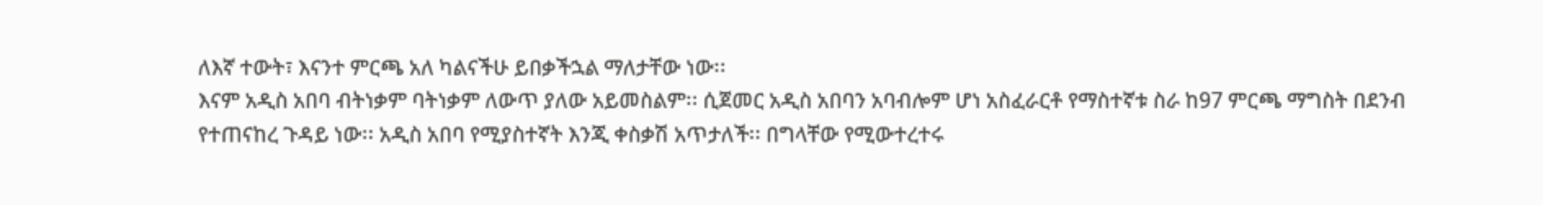ለእኛ ተውት፣ እናንተ ምርጫ አለ ካልናችሁ ይበቃችኋል ማለታቸው ነው፡፡
እናም አዲስ አበባ ብትነቃም ባትነቃም ለውጥ ያለው አይመስልም፡፡ ሲጀመር አዲስ አበባን አባብሎም ሆነ አስፈራርቶ የማስተኛቱ ስራ ከ97 ምርጫ ማግስት በደንብ የተጠናከረ ጉዳይ ነው፡፡ አዲስ አበባ የሚያስተኛት እንጂ ቀስቃሽ አጥታለች፡፡ በግላቸው የሚውተረተሩ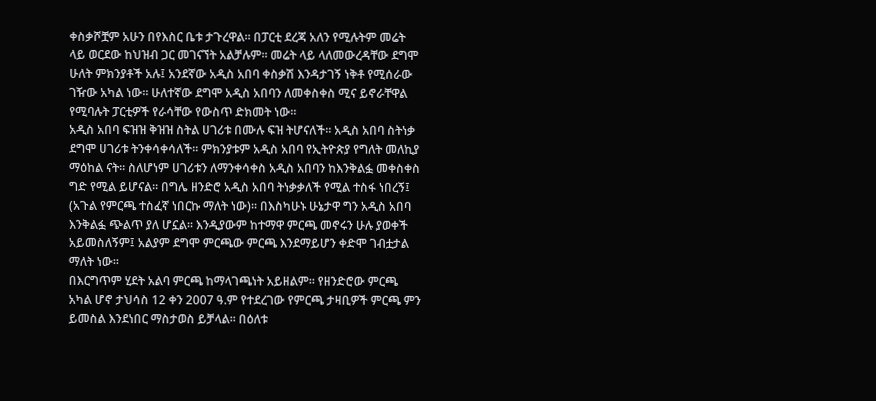ቀስቃሾቿም አሁን በየእስር ቤቱ ታጉረዋል፡፡ በፓርቲ ደረጃ አለን የሚሉትም መሬት ላይ ወርደው ከህዝብ ጋር መገናኘት አልቻሉም፡፡ መሬት ላይ ላለመውረዳቸው ደግሞ ሁለት ምክንያቶች አሉ፤ አንደኛው አዲስ አበባ ቀስቃሽ እንዳታገኝ ነቅቶ የሚሰራው ገዥው አካል ነው፡፡ ሁለተኛው ደግሞ አዲስ አበባን ለመቀስቀስ ሚና ይኖራቸዋል የሚባሉት ፓርቲዎች የራሳቸው የውስጥ ድክመት ነው፡፡
አዲስ አበባ ፍዝዝ ቅዝዝ ስትል ሀገሪቱ በሙሉ ፍዝ ትሆናለች፡፡ አዲስ አበባ ስትነቃ ደግሞ ሀገሪቱ ትንቀሳቀሳለች፡፡ ምክንያቱም አዲስ አበባ የኢትዮጵያ የግለት መለኪያ ማዕከል ናት፡፡ ስለሆነም ሀገሪቱን ለማንቀሳቀስ አዲስ አበባን ከእንቅልፏ መቀስቀስ ግድ የሚል ይሆናል፡፡ በግሌ ዘንድሮ አዲስ አበባ ትነቃቃለች የሚል ተስፋ ነበረኝ፤ (አጉል የምርጫ ተስፈኛ ነበርኩ ማለት ነው)፡፡ በእስካሁኑ ሁኔታዋ ግን አዲስ አበባ እንቅልፏ ጭልጥ ያለ ሆኗል፡፡ እንዲያውም ከተማዋ ምርጫ መኖሩን ሁሉ ያወቀች አይመስለኝም፤ አልያም ደግሞ ምርጫው ምርጫ እንደማይሆን ቀድሞ ገብቷታል ማለት ነው፡፡
በእርግጥም ሂደት አልባ ምርጫ ከማላገጫነት አይዘልም፡፡ የዘንድሮው ምርጫ አካል ሆኖ ታህሳስ 12 ቀን 2007 ዓ.ም የተደረገው የምርጫ ታዛቢዎች ምርጫ ምን ይመስል እንደነበር ማስታወስ ይቻላል፡፡ በዕለቱ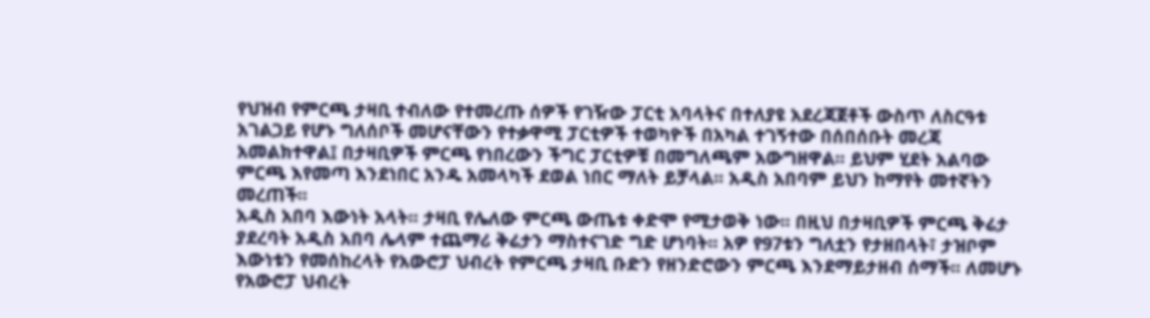የህዝብ የምርጫ ታዛቢ ተብለው የተመረጡ ሰዎች የገዥው ፓርቲ አባላትና በተለያዩ አደረጃጀቶች ውስጥ ለስርዓቱ አገልጋይ የሆኑ ግለሰቦች መሆናቸውን የተቃዋሚ ፓርቲዎች ተወካዮች በአካል ተገኝተው በሰበሰቡት መረጃ አመልክተዋል፤ በታዛቢዎች ምርጫ የነበረውን ችግር ፓርቲዎቹ በመግለጫም አውግዘዋል፡፡ ይህም ሂደት አልባው ምርጫ እየመጣ እንደነበር አንዱ አመላካች ደወል ነበር ማለት ይቻላል፡፡ አዲስ አበባም ይህን ከማየት መተኛትን መረጠች፡፡
አዲስ አበባ እውነት አላት፡፡ ታዛቢ የሌለው ምርጫ ውጤቱ ቀድሞ የሚታወቅ ነው፡፡ በዚህ በታዛቢዎች ምርጫ ቅሬታ ያደረባት አዲስ አበባ ሌላም ተጨማሪ ቅሬታን ማስተናገድ ግድ ሆነባት፡፡ አዎ የ97ቱን ግለቷን የታዘበላት፣ ታዝቦም እውነቱን የመሰከረላት የአውሮፓ ህብረት የምርጫ ታዛቢ ቡድን የዘንድሮውን ምርጫ እንደማይታዘብ ሰማች፡፡ ለመሆኑ የአውሮፓ ህብረት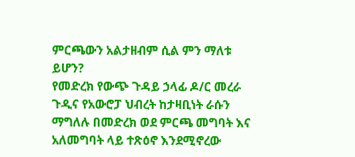ምርጫውን አልታዘብም ሲል ምን ማለቱ ይሆን?
የመድረክ የውጭ ጉዳይ ኃላፊ ዶ/ር መረራ ጉዲና የአውሮፓ ህብረት ከታዛቢነት ራሱን ማግለሉ በመድረክ ወደ ምርጫ መግባት እና አለመግባት ላይ ተጽዕኖ እንደሚኖረው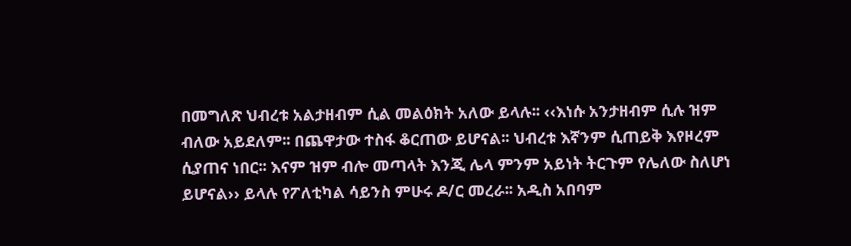በመግለጽ ህብረቱ አልታዘብም ሲል መልዕክት አለው ይላሉ፡፡ ‹‹እነሱ አንታዘብም ሲሉ ዝም ብለው አይደለም፡፡ በጨዋታው ተስፋ ቆርጠው ይሆናል፡፡ ህብረቱ እኛንም ሲጠይቅ እየዞረም ሲያጠና ነበር፡፡ እናም ዝም ብሎ መጣላት እንጂ ሌላ ምንም አይነት ትርጉም የሌለው ስለሆነ ይሆናል›› ይላሉ የፖለቲካል ሳይንስ ምሁሩ ዶ/ር መረራ፡፡ አዲስ አበባም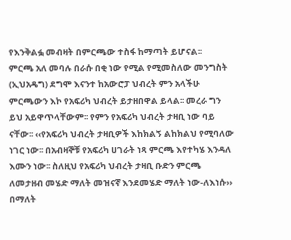የእንቅልፏ መብዛት በምርጫው ተስፋ ከማጣት ይሆናል፡፡
ምርጫ አለ መባሉ በራሱ በቂ ነው የሚል የሚመስለው መንግስት (ኢህአዴግ) ደግሞ እናንተ ከአውሮፓ ህብረት ምን አላችሁ ምርጫውን እኮ የአፍሪካ ህብረት ይታዘበዋል ይላል፡፡ መረራ ግን ይህ አይዋጥላቸውም፡፡ የምን የአፍሪካ ህብረት ታዛቢ ነው ባይ ናቸው፡፡ ‹‹የአፍሪካ ህብረት ታዛቢዎች እከክልኝ ልከክልህ የሚባለው ነገር ነው፡፡ በአብዛኞቹ የአፍሪካ ሀገራት ነጻ ምርጫ እየተካሄ እንዳለ እሙን ነው፡፡ ስለዚህ የአፍሪካ ህብረት ታዛቢ ቡድን ምርጫ ለመታዘብ መሄድ ማለት መዝናኛ እንደመሄድ ማለት ነው-ለእነሱ›› በማለት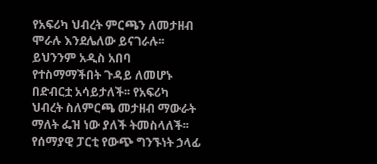የአፍሪካ ህብረት ምርጫን ለመታዘብ ሞራሉ እንደሌለው ይናገራሉ፡፡
ይህንንም አዲስ አበባ የተስማማችበት ጉዳይ ለመሆኑ በድብርቷ አሳይታለች፡፡ የአፍሪካ ህብረት ስለምርጫ መታዘብ ማውራት ማለት ፌዝ ነው ያለች ትመስላለች፡፡ የሰማያዊ ፓርቲ የውጭ ግንኙነት ኃላፊ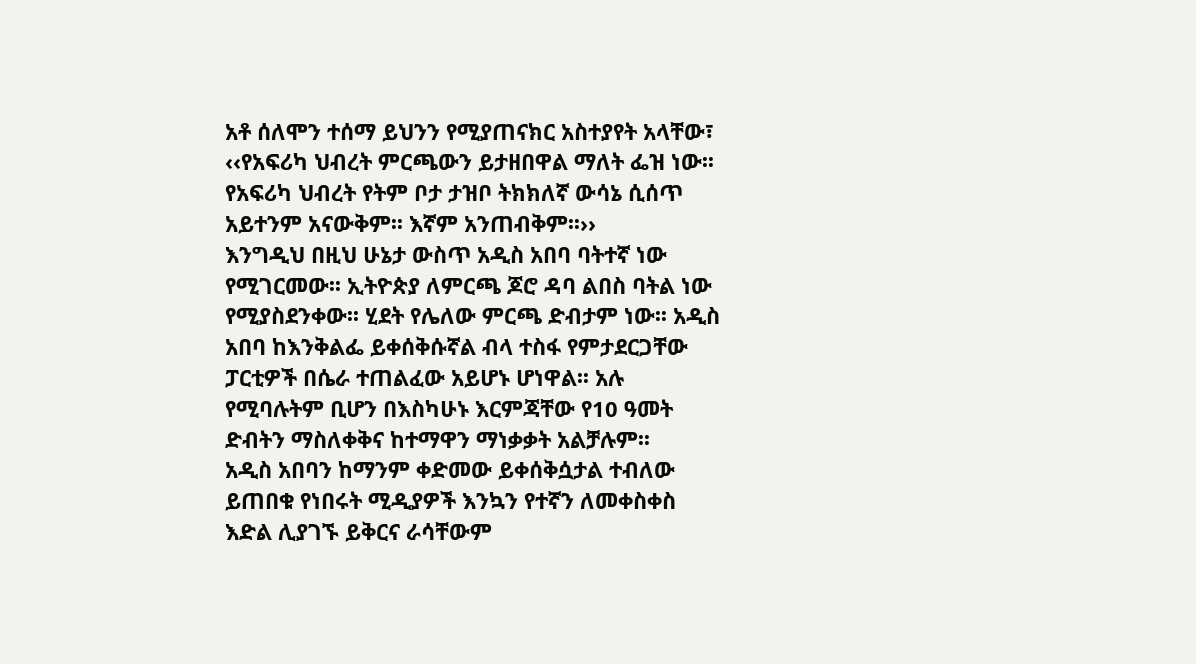አቶ ሰለሞን ተሰማ ይህንን የሚያጠናክር አስተያየት አላቸው፣ ‹‹የአፍሪካ ህብረት ምርጫውን ይታዘበዋል ማለት ፌዝ ነው፡፡ የአፍሪካ ህብረት የትም ቦታ ታዝቦ ትክክለኛ ውሳኔ ሲሰጥ አይተንም አናውቅም፡፡ እኛም አንጠብቅም፡፡››
እንግዲህ በዚህ ሁኔታ ውስጥ አዲስ አበባ ባትተኛ ነው የሚገርመው፡፡ ኢትዮጵያ ለምርጫ ጆሮ ዳባ ልበስ ባትል ነው የሚያስደንቀው፡፡ ሂደት የሌለው ምርጫ ድብታም ነው፡፡ አዲስ አበባ ከእንቅልፌ ይቀሰቅሱኛል ብላ ተስፋ የምታደርጋቸው ፓርቲዎች በሴራ ተጠልፈው አይሆኑ ሆነዋል፡፡ አሉ የሚባሉትም ቢሆን በእስካሁኑ እርምጃቸው የ10 ዓመት ድብትን ማስለቀቅና ከተማዋን ማነቃቃት አልቻሉም፡፡
አዲስ አበባን ከማንም ቀድመው ይቀሰቅሷታል ተብለው ይጠበቁ የነበሩት ሚዲያዎች እንኳን የተኛን ለመቀስቀስ እድል ሊያገኙ ይቅርና ራሳቸውም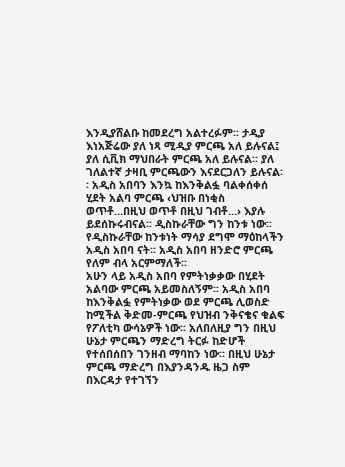እንዲያሸልቡ ከመደረግ አልተረፉም፡፡ ታዲያ እነአጅሬው ያለ ነጻ ሚዲያ ምርጫ አለ ይሉናል፤ ያለ ሲቪክ ማህበራት ምርጫ አለ ይሉናል፡፡ ያለ ገለልተኛ ታዛቢ ምርጫውን እናደርጋለን ይሉናል፡፡ አዲስ አበባን እንኳ ከእንቅልፏ ባልቀሰቀሰ ሂደት አልባ ምርጫ ‹ህዝቡ በነቂስ ወጥቶ…በዚህ ወጥቶ በዚህ ገብቶ…› እያሉ ይደሰኩሩብናል፡፡ ዲስኩራቸው ግን ከንቱ ነው፡፡ የዲስኩራቸው ከንቱነት ማሳያ ደግሞ ማዕከላችን አዲስ አበባ ናት፡፡ አዲስ አበባ ዘንድሮ ምርጫ የለም ብላ አርምማለች፡፡
አሁን ላይ አዲስ አበባ የምትነቃቃው በሂደት አልባው ምርጫ አይመስለኝም፡፡ አዲስ አበባ ከእንቅልፏ የምትነቃው ወደ ምርጫ ሊወስድ ከሚችል ቅድመ-ምርጫ የህዝብ ንቅናቄና ቁልፍ የፖለቲካ ውሳኔዎች ነው፡፡ አለበለዚያ ግን በዚህ ሁኔታ ምርጫን ማድረግ ትርፉ ከድሆች የተሰበሰበን ገንዘብ ማባከን ነው፡፡ በዚህ ሁኔታ ምርጫ ማድረግ በእያንዳንዱ ዜጋ ስም በእርዳታ የተገኘን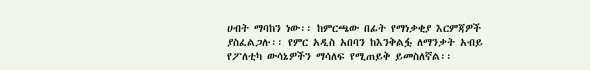ሀብት ማባከን ነው፡፡ ከምርጫው በፊት የማነቃቂያ እርምጃዎች ያስፈልጋሉ፡፡ የምር አዲስ አበባን ከእንቅልፏ ለማንቃት አብይ የፖለቲካ ውሳኔዎችን ማሳለፍ የሚጠይቅ ይመስለኛል፡፡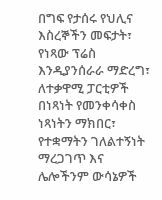በግፍ የታሰሩ የህሊና እስረኞችን መፍታት፣ የነጻው ፕሬስ እንዲያንሰራራ ማድረግ፣ ለተቃዋሚ ፓርቲዎች በነጻነት የመንቀሳቀስ ነጻነትን ማክበር፣ የተቋማትን ገለልተኝነት ማረጋገጥ እና ሌሎችንም ውሳኔዎች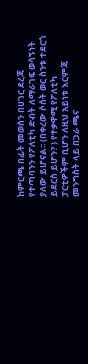ከምርጫ በፊት መወሰን በሀገር ደረጃ የተጣባንን የፖለቲካ ድብት ለማራገፍ ወሳኝነት ያለው ይሆናል፡፡ (በቀረው ሶሰት ወር ስንቱ ተደርጎ ይደርስ ይሆን? ) የተቃዋሚ የፖለቲካ ፓርቲዎችም ቢሆን ለዚህ አይነቱ እርምጃ መንግስት ላይ በጋራ ጫና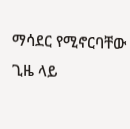ማሳደር የሚኖርባቸው ጊዜ ላይ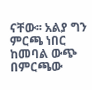ናቸው፡፡ አልያ ግን ምርጫ ነበር ከመባል ውጭ በምርጫው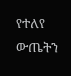የተለየ ውጤትን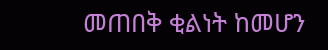መጠበቅ ቂልነት ከመሆን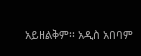አይዘልቅም፡፡ አዲስ አበባም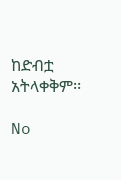ከድብቷ አትላቀቅም፡፡

No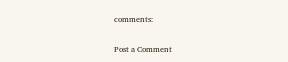comments:

Post a Comment